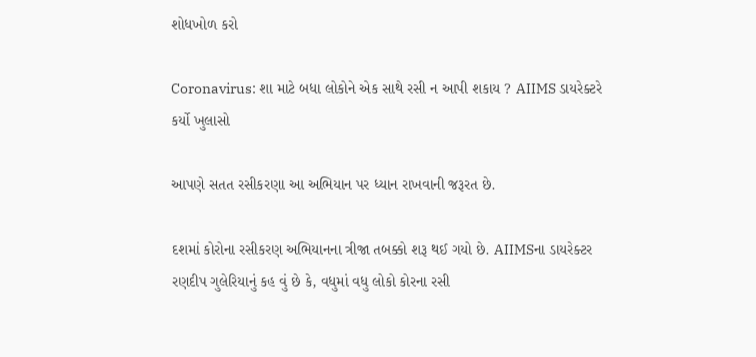શોધખોળ કરો

Coronavirus: શા માટે બધા લોકોને એક સાથે રસી ન આપી શકાય ? AIIMS ડાયરેક્ટરે કર્યો ખુલાસો

આપણે સતત રસીકરણા આ અભિયાન પર ધ્યાન રાખવાની જરૂરત છે.

દશમાં કોરોના રસીકરણ અભિયાનના ત્રીજા તબક્કો શરૂ થઈ ગયો છે. AIIMSના ડાયરેક્ટર રણદીપ ગુલેરિયાનું કહ વું છે કે, વધુમાં વધુ લોકો કોરના રસી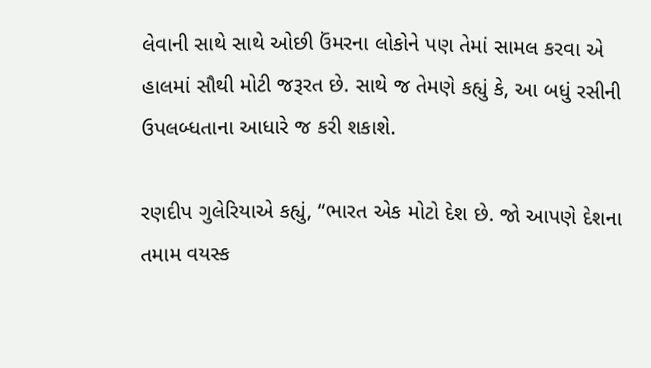લેવાની સાથે સાથે ઓછી ઉંમરના લોકોને પણ તેમાં સામલ કરવા એ હાલમાં સૌથી મોટી જરૂરત છે. સાથે જ તેમણે કહ્યું કે, આ બધું રસીની ઉપલબ્ધતાના આધારે જ કરી શકાશે.

રણદીપ ગુલેરિયાએ કહ્યું, “ભારત એક મોટો દેશ છે. જો આપણે દેશના તમામ વયસ્ક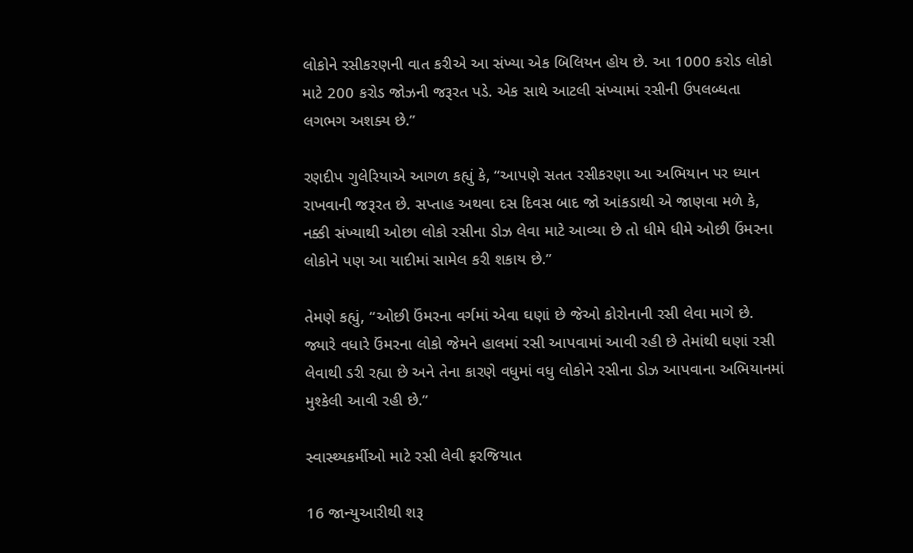લોકોને રસીકરણની વાત કરીએ આ સંખ્યા એક બિલિયન હોય છે. આ 1000 કરોડ લોકો માટે 200 કરોડ જોઝની જરૂરત પડે. એક સાથે આટલી સંખ્યામાં રસીની ઉપલબ્ધતા લગભગ અશક્ય છે.”

રણદીપ ગુલેરિયાએ આગળ કહ્યું કે, “આપણે સતત રસીકરણા આ અભિયાન પર ધ્યાન રાખવાની જરૂરત છે. સપ્તાહ અથવા દસ દિવસ બાદ જો આંકડાથી એ જાણવા મળે કે, નક્કી સંખ્યાથી ઓછા લોકો રસીના ડોઝ લેવા માટે આવ્યા છે તો ધીમે ધીમે ઓછી ઉંમરના લોકોને પણ આ યાદીમાં સામેલ કરી શકાય છે.”

તેમણે કહ્યું, “ઓછી ઉંમરના વર્ગમાં એવા ઘણાં છે જેઓ કોરોનાની રસી લેવા માગે છે. જ્યારે વધારે ઉંમરના લોકો જેમને હાલમાં રસી આપવામાં આવી રહી છે તેમાંથી ઘણાં રસી લેવાથી ડરી રહ્યા છે અને તેના કારણે વધુમાં વધુ લોકોને રસીના ડોઝ આપવાના અભિયાનમાં મુશ્કેલી આવી રહી છે.”

સ્વાસ્થ્યકર્મીઓ માટે રસી લેવી ફરજિયાત

16 જાન્યુઆરીથી શરૂ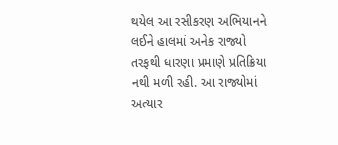થયેલ આ રસીકરણ અભિયાનને લઈને હાલમાં અનેક રાજ્યો તરફથી ધારણા પ્રમાણે પ્રતિક્રિયા નથી મળી રહી. આ રાજ્યોમાં અત્યાર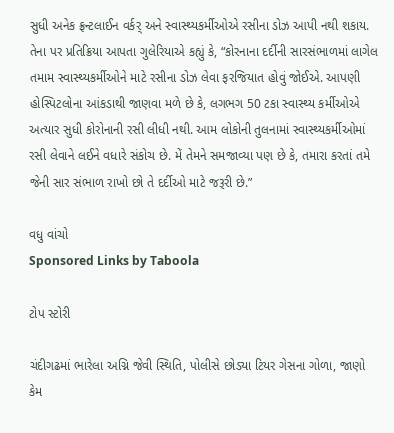સુધી અનેક ફ્રન્ટલાઈન વર્કર્ અને સ્વાસ્થ્યકર્મીઓએ રસીના ડોઝ આપી નથી શકાય. તેના પર પ્રતિક્રિયા આપતા ગુલેરિયાએ કહ્યું કે, “કોરનાના દર્દીની સારસંભાળમાં લાગેલ તમામ સ્વાસ્થ્યકર્મીઓને માટે રસીના ડોઝ લેવા ફરજિયાત હોવું જોઈએ. આપણી હોસ્પિટલોના આંકડાથી જાણવા મળે છે કે, લગભગ 50 ટકા સ્વાસ્થ્ય કર્મીઓએ અત્યાર સુધી કોરોનાની રસી લીધી નથી. આમ લોકોની તુલનામાં સ્વાસ્થ્યકર્મીઓમાં રસી લેવાને લઈને વધારે સંકોચ છે. મેં તેમને સમજાવ્યા પણ છે કે, તમારા કરતાં તમે જેની સાર સંભાળ રાખો છો તે દર્દીઓ માટે જરૂરી છે.”

વધુ વાંચો
Sponsored Links by Taboola

ટોપ સ્ટોરી

ચંદીગઢમાં ભારેલા અગ્નિ જેવી સ્થિતિ, પોલીસે છોડ્યા ટિયર ગેસના ગોળા, જાણો કેમ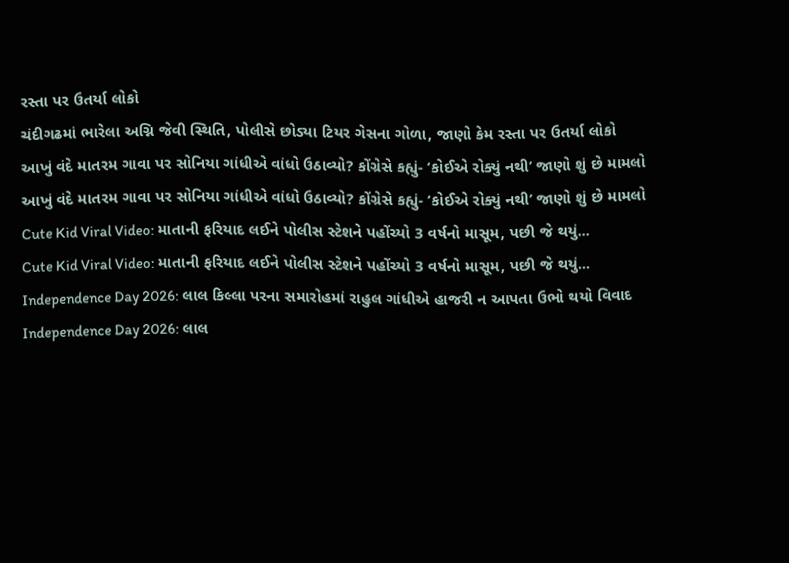રસ્તા પર ઉતર્યા લોકો
ચંદીગઢમાં ભારેલા અગ્નિ જેવી સ્થિતિ, પોલીસે છોડ્યા ટિયર ગેસના ગોળા, જાણો કેમ રસ્તા પર ઉતર્યા લોકો
આખું વંદે માતરમ ગાવા પર સોનિયા ગાંધીએ વાંધો ઉઠાવ્યો? કોંગ્રેસે કહ્યું- ‘કોઈએ રોક્યું નથી’ જાણો શું છે મામલો
આખું વંદે માતરમ ગાવા પર સોનિયા ગાંધીએ વાંધો ઉઠાવ્યો? કોંગ્રેસે કહ્યું- ‘કોઈએ રોક્યું નથી’ જાણો શું છે મામલો
Cute Kid Viral Video: માતાની ફરિયાદ લઈને પોલીસ સ્ટેશને પહોંચ્યો 3 વર્ષનો માસૂમ, પછી જે થયું...
Cute Kid Viral Video: માતાની ફરિયાદ લઈને પોલીસ સ્ટેશને પહોંચ્યો 3 વર્ષનો માસૂમ, પછી જે થયું...
Independence Day 2026: લાલ કિલ્લા પરના સમારોહમાં રાહુલ ગાંધીએ હાજરી ન આપતા ઉભો થયો વિવાદ
Independence Day 2026: લાલ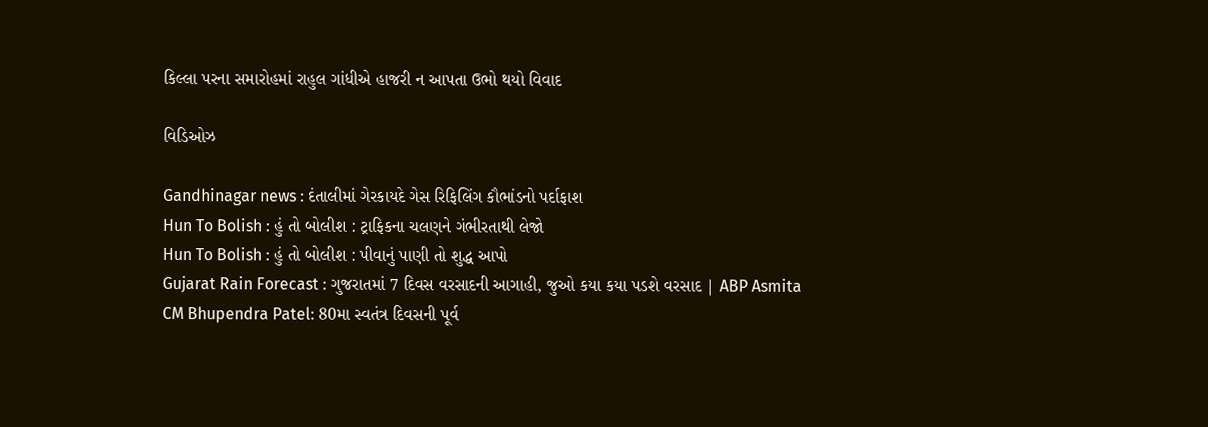કિલ્લા પરના સમારોહમાં રાહુલ ગાંધીએ હાજરી ન આપતા ઉભો થયો વિવાદ

વિડિઓઝ

Gandhinagar news : દંતાલીમાં ગેરકાયદે ગેસ રિફિલિંગ કૌભાંડનો પર્દાફાશ
Hun To Bolish : હું તો બોલીશ : ટ્રાફિકના ચલણને ગંભીરતાથી લેજો
Hun To Bolish : હું તો બોલીશ : પીવાનું પાણી તો શુદ્ધ આપો
Gujarat Rain Forecast : ગુજરાતમાં 7 દિવસ વરસાદની આગાહી, જુઓ કયા કયા પડશે વરસાદ | ABP Asmita
CM Bhupendra Patel: 80મા સ્વતંત્ર દિવસની પૂર્વ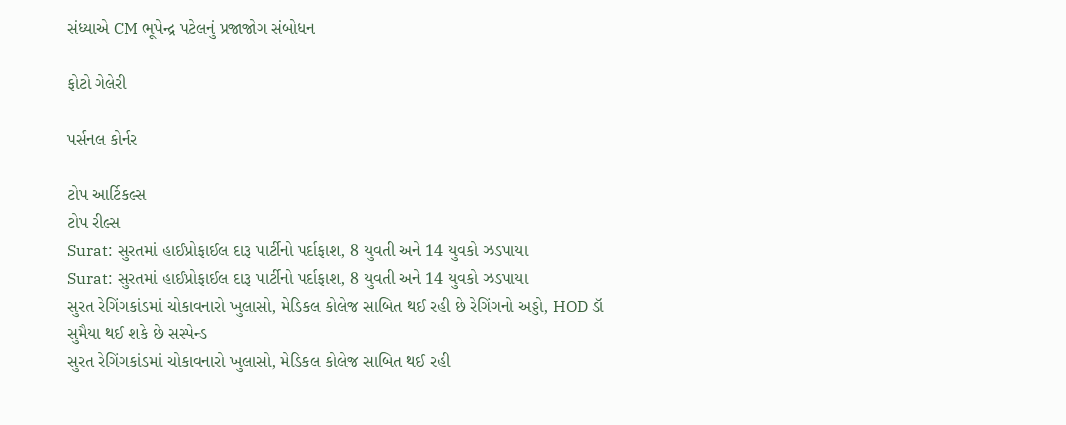સંધ્યાએ CM ભૂપેન્દ્ર પટેલનું પ્રજાજોગ સંબોધન

ફોટો ગેલેરી

પર્સનલ કોર્નર

ટોપ આર્ટિકલ્સ
ટોપ રીલ્સ
Surat: સુરતમાં હાઈપ્રોફાઈલ દારૂ પાર્ટીનો પર્દાફાશ, 8 યુવતી અને 14 યુવકો ઝડપાયા
Surat: સુરતમાં હાઈપ્રોફાઈલ દારૂ પાર્ટીનો પર્દાફાશ, 8 યુવતી અને 14 યુવકો ઝડપાયા
સુરત રેગિંગકાંડમાં ચોકાવનારો ખુલાસો, મેડિકલ કોલેજ સાબિત થઈ રહી છે રેગિંગનો અડ્ડો, HOD ડૉ સુમૈયા થઈ શકે છે સસ્પેન્ડ
સુરત રેગિંગકાંડમાં ચોકાવનારો ખુલાસો, મેડિકલ કોલેજ સાબિત થઈ રહી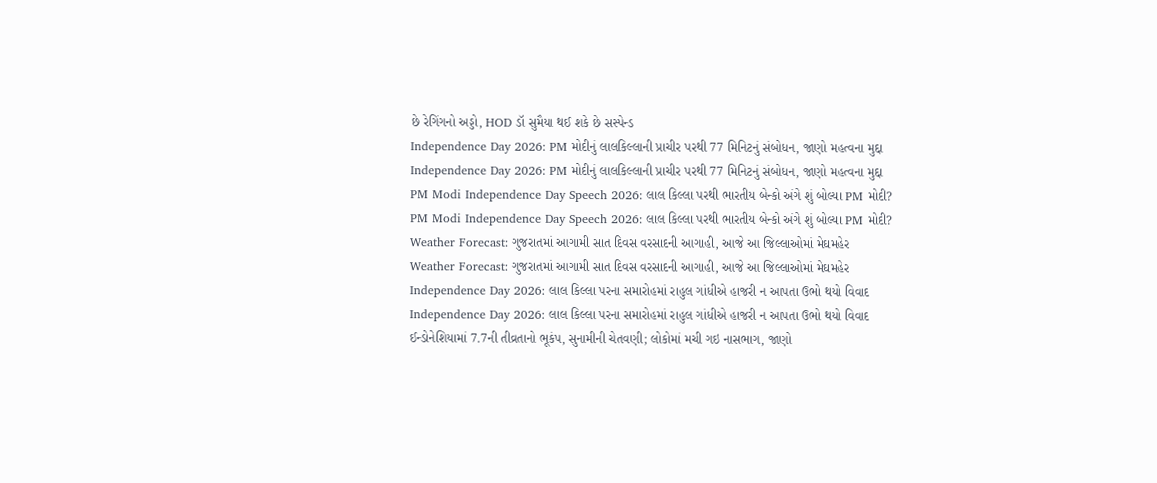છે રેગિંગનો અડ્ડો, HOD ડૉ સુમૈયા થઈ શકે છે સસ્પેન્ડ
Independence Day 2026: PM મોદીનું લાલકિલ્લાની પ્રાચીર પરથી 77 મિનિટનું સંબોધન, જાણો મહત્વના મુદ્દા
Independence Day 2026: PM મોદીનું લાલકિલ્લાની પ્રાચીર પરથી 77 મિનિટનું સંબોધન, જાણો મહત્વના મુદ્દા
PM Modi Independence Day Speech 2026: લાલ કિલ્લા પરથી ભારતીય બેન્કો અંગે શું બોલ્યા PM મોદી?
PM Modi Independence Day Speech 2026: લાલ કિલ્લા પરથી ભારતીય બેન્કો અંગે શું બોલ્યા PM મોદી?
Weather Forecast: ગુજરાતમાં આગામી સાત દિવસ વરસાદની આગાહી, આજે આ જિલ્લાઓમાં મેઘમહેર
Weather Forecast: ગુજરાતમાં આગામી સાત દિવસ વરસાદની આગાહી, આજે આ જિલ્લાઓમાં મેઘમહેર
Independence Day 2026: લાલ કિલ્લા પરના સમારોહમાં રાહુલ ગાંધીએ હાજરી ન આપતા ઉભો થયો વિવાદ
Independence Day 2026: લાલ કિલ્લા પરના સમારોહમાં રાહુલ ગાંધીએ હાજરી ન આપતા ઉભો થયો વિવાદ
ઈન્ડોનેશિયામાં 7.7ની તીવ્રતાનો ભૂકંપ, સુનામીની ચેતવણી; લોકોમાં મચી ગઇ નાસભાગ, જાણો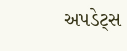અપડેટ્સ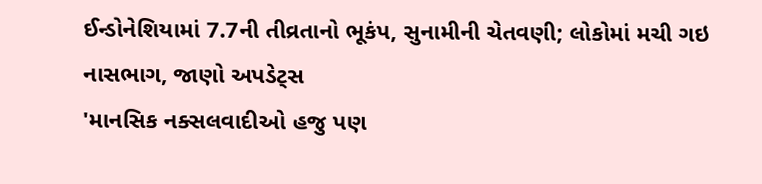ઈન્ડોનેશિયામાં 7.7ની તીવ્રતાનો ભૂકંપ, સુનામીની ચેતવણી; લોકોમાં મચી ગઇ નાસભાગ, જાણો અપડેટ્સ
'માનસિક નક્સલવાદીઓ હજુ પણ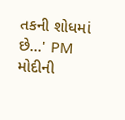તકની શોધમાં છે...' PM મોદીની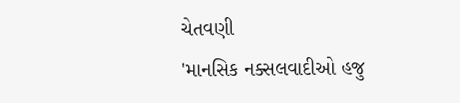ચેતવણી
'માનસિક નક્સલવાદીઓ હજુ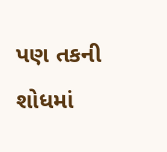પણ તકની શોધમાં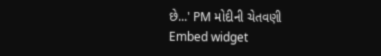છે...' PM મોદીની ચેતવણી
Embed widget